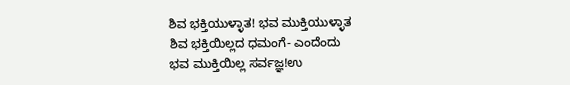ಶಿವ ಭಕ್ತಿಯುಳ್ಳಾತ! ಭವ ಮುಕ್ತಿಯುಳ್ಳಾತ
ಶಿವ ಭಕ್ತಿಯಿಲ್ಲದ ಧಮಂಗೆ- ಎಂದೆಂದು
ಭವ ಮುಕ್ತಿಯಿಲ್ಲ ಸರ್ವಜ್ಞ!ಉ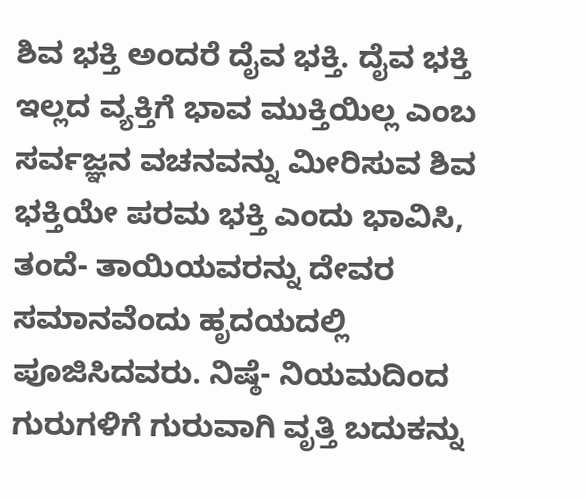ಶಿವ ಭಕ್ತಿ ಅಂದರೆ ದೈವ ಭಕ್ತಿ. ದೈವ ಭಕ್ತಿ ಇಲ್ಲದ ವ್ಯಕ್ತಿಗೆ ಭಾವ ಮುಕ್ತಿಯಿಲ್ಲ ಎಂಬ ಸರ್ವಜ್ಞನ ವಚನವನ್ನು ಮೀರಿಸುವ ಶಿವ ಭಕ್ತಿಯೇ ಪರಮ ಭಕ್ತಿ ಎಂದು ಭಾವಿಸಿ, ತಂದೆ- ತಾಯಿಯವರನ್ನು ದೇವರ ಸಮಾನವೆಂದು ಹೃದಯದಲ್ಲಿ ಪೂಜಿಸಿದವರು. ನಿಷ್ಠೆ- ನಿಯಮದಿಂದ ಗುರುಗಳಿಗೆ ಗುರುವಾಗಿ ವೃತ್ತಿ ಬದುಕನ್ನು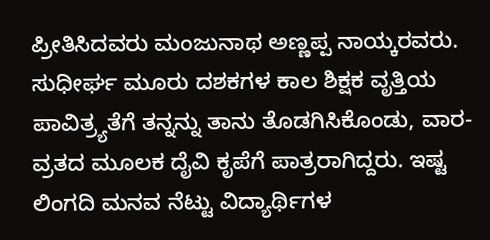ಪ್ರೀತಿಸಿದವರು ಮಂಜುನಾಥ ಅಣ್ಣಪ್ಪ ನಾಯ್ಕರವರು. ಸುಧೀರ್ಘ ಮೂರು ದಶಕಗಳ ಕಾಲ ಶಿಕ್ಷಕ ವೃತ್ತಿಯ ಪಾವಿತ್ರ್ಯತೆಗೆ ತನ್ನನ್ನು ತಾನು ತೊಡಗಿಸಿಕೊಂಡು, ವಾರ-ವ್ರತದ ಮೂಲಕ ದೈವಿ ಕೃಪೆಗೆ ಪಾತ್ರರಾಗಿದ್ದರು. ಇಷ್ಟ ಲಿಂಗದಿ ಮನವ ನೆಟ್ಟು ವಿದ್ಯಾರ್ಥಿಗಳ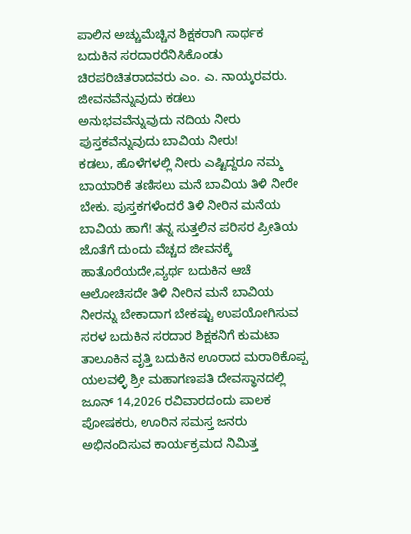ಪಾಲಿನ ಅಚ್ಚುಮೆಚ್ಚಿನ ಶಿಕ್ಷಕರಾಗಿ ಸಾರ್ಥಕ ಬದುಕಿನ ಸರದಾರರೆನಿಸಿಕೊಂಡು ಚಿರಪರಿಚಿತರಾದವರು ಎಂ. ಎ. ನಾಯ್ಕರವರು.
ಜೀವನವೆನ್ನುವುದು ಕಡಲು
ಅನುಭವವೆನ್ನುವುದು ನದಿಯ ನೀರು
ಪುಸ್ತಕವೆನ್ನುವುದು ಬಾವಿಯ ನೀರು!
ಕಡಲು, ಹೊಳೆಗಳಲ್ಲಿ ನೀರು ಎಷ್ಟಿದ್ದರೂ ನಮ್ಮ ಬಾಯಾರಿಕೆ ತಣಿಸಲು ಮನೆ ಬಾವಿಯ ತಿಳಿ ನೀರೇ ಬೇಕು. ಪುಸ್ತಕಗಳೆಂದರೆ ತಿಳಿ ನೀರಿನ ಮನೆಯ ಬಾವಿಯ ಹಾಗೆ! ತನ್ನ ಸುತ್ತಲಿನ ಪರಿಸರ ಪ್ರೀತಿಯ ಜೊತೆಗೆ ದುಂದು ವೆಚ್ಚದ ಜೀವನಕ್ಕೆ ಹಾತೊರೆಯದೇ,ವ್ಯರ್ಥ ಬದುಕಿನ ಆಚೆ ಆಲೋಚಿಸದೇ ತಿಳಿ ನೀರಿನ ಮನೆ ಬಾವಿಯ ನೀರನ್ನು ಬೇಕಾದಾಗ ಬೇಕಷ್ಟು ಉಪಯೋಗಿಸುವ ಸರಳ ಬದುಕಿನ ಸರದಾರ ಶಿಕ್ಷಕನಿಗೆ ಕುಮಟಾ ತಾಲೂಕಿನ ವೃತ್ತಿ ಬದುಕಿನ ಊರಾದ ಮರಾಠಿಕೊಪ್ಪ ಯಲವಳ್ಳಿ ಶ್ರೀ ಮಹಾಗಣಪತಿ ದೇವಸ್ಥಾನದಲ್ಲಿ ಜೂನ್ 14,2026 ರವಿವಾರದಂದು ಪಾಲಕ ಪೋಷಕರು, ಊರಿನ ಸಮಸ್ತ ಜನರು ಅಭಿನಂದಿಸುವ ಕಾರ್ಯಕ್ರಮದ ನಿಮಿತ್ತ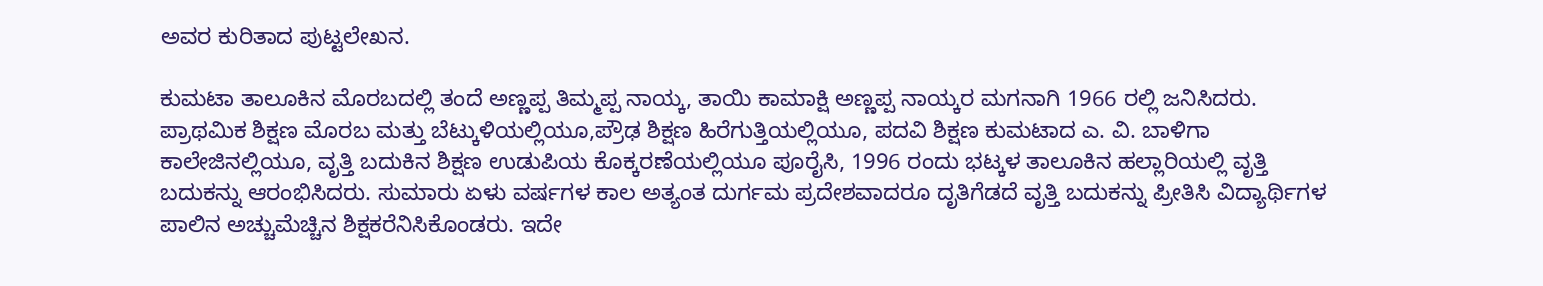ಅವರ ಕುರಿತಾದ ಪುಟ್ಟಲೇಖನ.

ಕುಮಟಾ ತಾಲೂಕಿನ ಮೊರಬದಲ್ಲಿ ತಂದೆ ಅಣ್ಣಪ್ಪ ತಿಮ್ಮಪ್ಪ ನಾಯ್ಕ, ತಾಯಿ ಕಾಮಾಕ್ಷಿ ಅಣ್ಣಪ್ಪ ನಾಯ್ಕರ ಮಗನಾಗಿ 1966 ರಲ್ಲಿ ಜನಿಸಿದರು. ಪ್ರಾಥಮಿಕ ಶಿಕ್ಷಣ ಮೊರಬ ಮತ್ತು ಬೆಟ್ಕುಳಿಯಲ್ಲಿಯೂ,ಪ್ರೌಢ ಶಿಕ್ಷಣ ಹಿರೆಗುತ್ತಿಯಲ್ಲಿಯೂ, ಪದವಿ ಶಿಕ್ಷಣ ಕುಮಟಾದ ಎ. ವಿ. ಬಾಳಿಗಾ ಕಾಲೇಜಿನಲ್ಲಿಯೂ, ವೃತ್ತಿ ಬದುಕಿನ ಶಿಕ್ಷಣ ಉಡುಪಿಯ ಕೊಕ್ಕರಣೆಯಲ್ಲಿಯೂ ಪೂರೈಸಿ, 1996 ರಂದು ಭಟ್ಕಳ ತಾಲೂಕಿನ ಹಲ್ಲಾರಿಯಲ್ಲಿ ವೃತ್ತಿ ಬದುಕನ್ನು ಆರಂಭಿಸಿದರು. ಸುಮಾರು ಏಳು ವರ್ಷಗಳ ಕಾಲ ಅತ್ಯಂತ ದುರ್ಗಮ ಪ್ರದೇಶವಾದರೂ ದೃತಿಗೆಡದೆ ವೃತ್ತಿ ಬದುಕನ್ನು ಪ್ರೀತಿಸಿ ವಿದ್ಯಾರ್ಥಿಗಳ ಪಾಲಿನ ಅಚ್ಚುಮೆಚ್ಚಿನ ಶಿಕ್ಷಕರೆನಿಸಿಕೊಂಡರು. ಇದೇ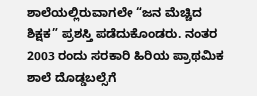ಶಾಲೆಯಲ್ಲಿರುವಾಗಲೇ “ಜನ ಮೆಚ್ಚಿದ ಶಿಕ್ಷಕ” ಪ್ರಶಸ್ತಿ ಪಡೆದುಕೊಂಡರು. ನಂತರ 2003 ರಂದು ಸರಕಾರಿ ಹಿರಿಯ ಪ್ರಾಥಮಿಕ ಶಾಲೆ ದೊಡ್ಡಬಲ್ಸೆಗೆ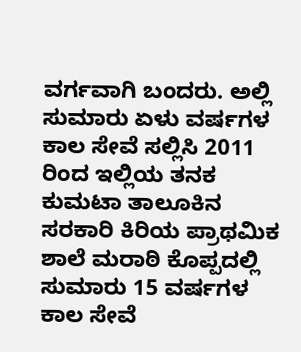ವರ್ಗವಾಗಿ ಬಂದರು. ಅಲ್ಲಿ ಸುಮಾರು ಏಳು ವರ್ಷಗಳ ಕಾಲ ಸೇವೆ ಸಲ್ಲಿಸಿ 2011 ರಿಂದ ಇಲ್ಲಿಯ ತನಕ ಕುಮಟಾ ತಾಲೂಕಿನ ಸರಕಾರಿ ಕಿರಿಯ ಪ್ರಾಥಮಿಕ ಶಾಲೆ ಮರಾಠಿ ಕೊಪ್ಪದಲ್ಲಿ ಸುಮಾರು 15 ವರ್ಷಗಳ ಕಾಲ ಸೇವೆ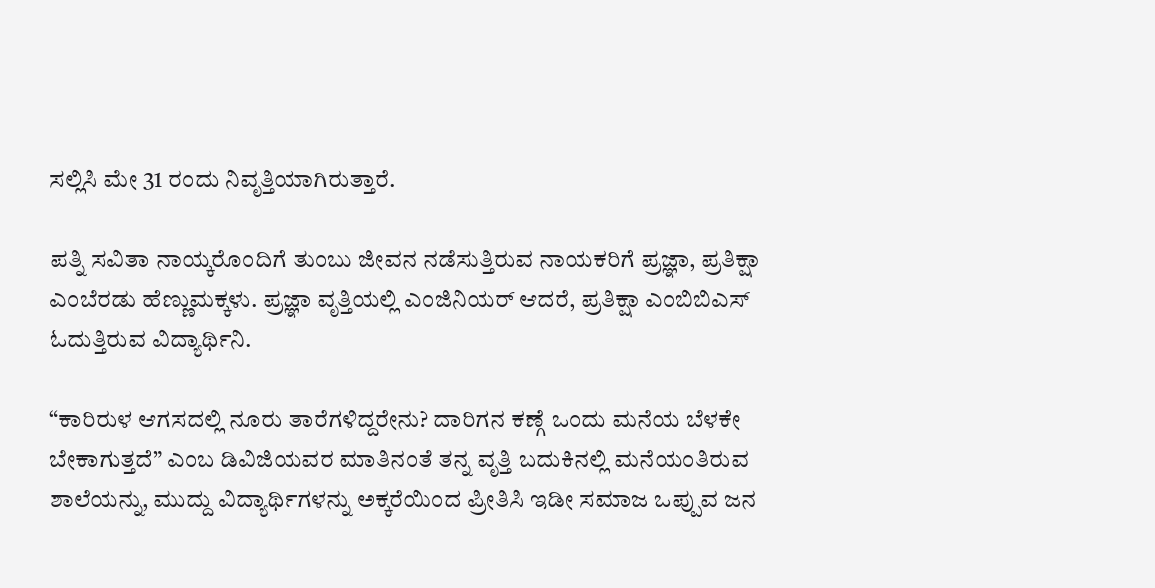ಸಲ್ಲಿಸಿ ಮೇ 31 ರಂದು ನಿವೃತ್ತಿಯಾಗಿರುತ್ತಾರೆ.

ಪತ್ನಿ ಸವಿತಾ ನಾಯ್ಕರೊಂದಿಗೆ ತುಂಬು ಜೀವನ ನಡೆಸುತ್ತಿರುವ ನಾಯಕರಿಗೆ ಪ್ರಜ್ಞಾ, ಪ್ರತಿಕ್ಷಾ ಎಂಬೆರಡು ಹೆಣ್ಣುಮಕ್ಕಳು. ಪ್ರಜ್ಞಾ ವೃತ್ತಿಯಲ್ಲಿ ಎಂಜಿನಿಯರ್ ಆದರೆ, ಪ್ರತಿಕ್ಷಾ ಎಂಬಿಬಿಎಸ್ ಓದುತ್ತಿರುವ ವಿದ್ಯಾರ್ಥಿನಿ.

“ಕಾರಿರುಳ ಆಗಸದಲ್ಲಿ ನೂರು ತಾರೆಗಳಿದ್ದರೇನು? ದಾರಿಗನ ಕಣ್ಗೆ ಒಂದು ಮನೆಯ ಬೆಳಕೇ ಬೇಕಾಗುತ್ತದೆ” ಎಂಬ ಡಿವಿಜಿಯವರ ಮಾತಿನಂತೆ ತನ್ನ ವೃತ್ತಿ ಬದುಕಿನಲ್ಲಿ ಮನೆಯಂತಿರುವ ಶಾಲೆಯನ್ನು, ಮುದ್ದು ವಿದ್ಯಾರ್ಥಿಗಳನ್ನು ಅಕ್ಕರೆಯಿಂದ ಪ್ರೀತಿಸಿ ಇಡೀ ಸಮಾಜ ಒಪ್ಪುವ ಜನ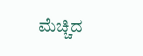ಮೆಚ್ಚಿದ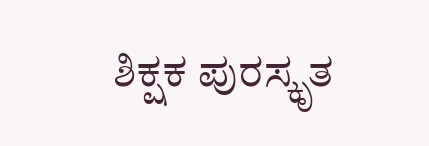ಶಿಕ್ಷಕ ಪುರಸ್ಕೃತ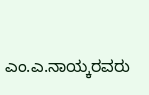ಎಂ.ಎ.ನಾಯ್ಕರವರು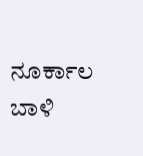ನೂರ್ಕಾಲ ಬಾಳಿ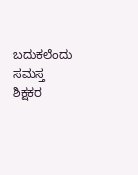ಬದುಕಲೆಂದು ಸಮಸ್ತ ಶಿಕ್ಷಕರ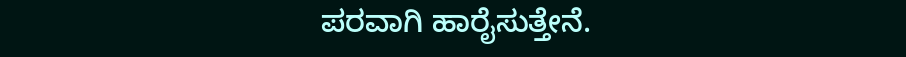ಪರವಾಗಿ ಹಾರೈಸುತ್ತೇನೆ.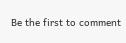Be the first to comment